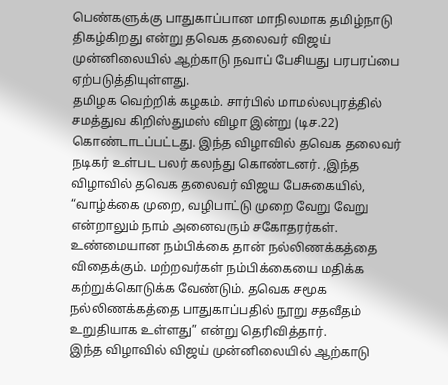பெண்களுக்கு பாதுகாப்பான மாநிலமாக தமிழ்நாடு திகழ்கிறது என்று தவெக தலைவர் விஜய் முன்னிலையில் ஆற்காடு நவாப் பேசியது பரபரப்பை ஏற்படுத்தியுள்ளது.
தமிழக வெற்றிக் கழகம். சார்பில் மாமல்லபுரத்தில் சமத்துவ கிறிஸ்துமஸ் விழா இன்று (டிச.22) கொண்டாடப்பட்டது. இந்த விழாவில் தவெக தலைவர் நடிகர் உள்பட பலர் கலந்து கொண்டனர். ,இந்த விழாவில் தவெக தலைவர் விஜய பேசுகையில், “வாழ்க்கை முறை, வழிபாட்டு முறை வேறு வேறு என்றாலும் நாம் அனைவரும் சகோதரர்கள். உண்மையான நம்பிக்கை தான் நல்லிணக்கத்தை விதைக்கும். மற்றவர்கள் நம்பிக்கையை மதிக்க கற்றுக்கொடுக்க வேண்டும். தவெக சமூக நல்லிணக்கத்தை பாதுகாப்பதில் நூறு சதவீதம் உறுதியாக உள்ளது” என்று தெரிவித்தார்.
இந்த விழாவில் விஜய் முன்னிலையில் ஆற்காடு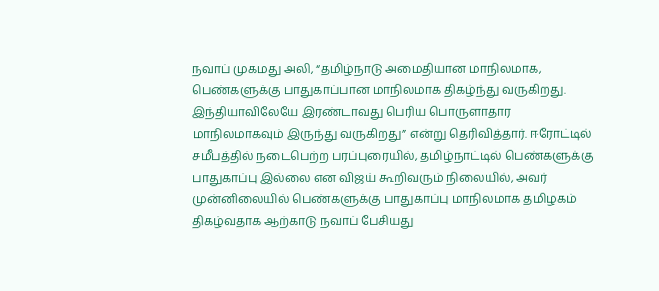நவாப் முகமது அலி, “தமிழ்நாடு அமைதியான மாநிலமாக, பெண்களுக்கு பாதுகாப்பான மாநிலமாக திகழ்ந்து வருகிறது. இந்தியாவிலேயே இரண்டாவது பெரிய பொருளாதார மாநிலமாகவும் இருந்து வருகிறது” என்று தெரிவித்தார். ஈரோட்டில் சமீபத்தில் நடைபெற்ற பரப்புரையில், தமிழ்நாட்டில் பெண்களுக்கு பாதுகாப்பு இல்லை என விஜய் கூறிவரும் நிலையில், அவர் முன்னிலையில் பெண்களுக்கு பாதுகாப்பு மாநிலமாக தமிழகம் திகழ்வதாக ஆற்காடு நவாப் பேசியது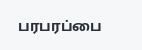பரபரப்பை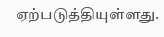ஏற்படுத்தியுள்ளது.